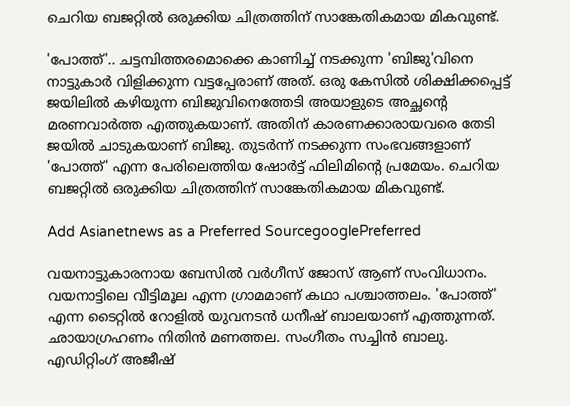ചെറിയ ബജറ്റില്‍ ഒരുക്കിയ ചിത്രത്തിന് സാങ്കേതികമായ മികവുണ്ട്.

'പോത്ത്'.. ചട്ടമ്പിത്തരമൊക്കെ കാണിച്ച് നടക്കുന്ന 'ബിജു'വിനെ നാട്ടുകാര്‍ വിളിക്കുന്ന വട്ടപ്പേരാണ് അത്. ഒരു കേസില്‍ ശിക്ഷിക്കപ്പെട്ട് ജയിലില്‍ കഴിയുന്ന ബിജുവിനെത്തേടി അയാളുടെ അച്ഛന്റെ മരണവാര്‍ത്ത എത്തുകയാണ്. അതിന് കാരണക്കാരായവരെ തേടി ജയില്‍ ചാടുകയാണ് ബിജു. തുടര്‍ന്ന് നടക്കുന്ന സംഭവങ്ങളാണ് 'പോത്ത്' എന്ന പേരിലെത്തിയ ഷോര്‍ട്ട് ഫിലിമിന്റെ പ്രമേയം. ചെറിയ ബജറ്റില്‍ ഒരുക്കിയ ചിത്രത്തിന് സാങ്കേതികമായ മികവുണ്ട്.

Add Asianetnews as a Preferred SourcegooglePreferred

വയനാട്ടുകാരനായ ബേസില്‍ വര്‍ഗീസ് ജോസ് ആണ് സംവിധാനം. വയനാട്ടിലെ വീട്ടിമൂല എന്ന ഗ്രാമമാണ് കഥാ പശ്ചാത്തലം. 'പോത്ത്' എന്ന ടൈറ്റില്‍ റോളില്‍ യുവനടന്‍ ധനീഷ് ബാലയാണ് എത്തുന്നത്. ഛായാഗ്രഹണം നിതിന്‍ മണത്തല. സംഗീതം സച്ചിന്‍ ബാലു. എഡിറ്റിംഗ് അജീഷ്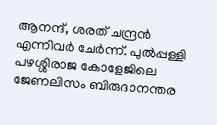ആനന്ദ്, ശരത് ചന്ദ്രന്‍ എന്നിവര്‍ ചേര്‍ന്ന്. പുല്‍പ്പള്ളി പഴശ്ശിരാജ കോളേജിലെ ജേണലിസം ബിരുദാനന്തര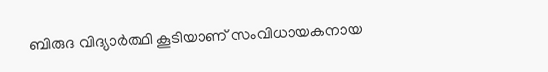ബിരുദ വിദ്യാര്‍ത്ഥി കൂടിയാണ് സംവിധായകനായ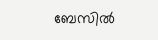ബേസില്‍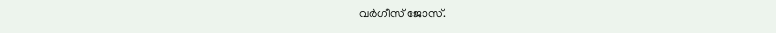വര്‍ഗീസ് ജോസ്.